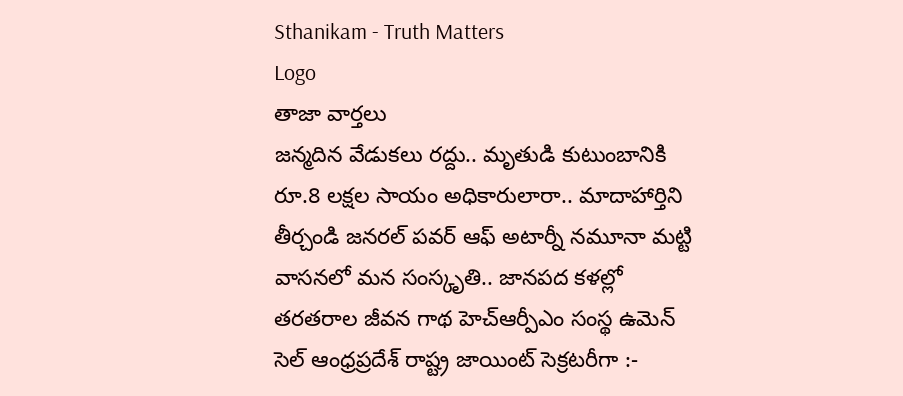Sthanikam - Truth Matters
Logo
తాజా వార్తలు
జన్మదిన వేడుకలు రద్దు.. మృతుడి కుటుంబానికి రూ.8 లక్షల సాయం అధికారులారా.. మాదాహార్తిని తీర్చండి జనరల్ పవర్ ఆఫ్ అటార్నీ నమూనా మట్టి వాసనలో మన సంస్కృతి.. జానపద కళల్లో తరతరాల జీవన గాథ హెచ్ఆర్పీఎం సంస్థ ఉమెన్ సెల్ ఆంధ్రప్రదేశ్ రాష్ట్ర జాయింట్ సెక్రటరీగా :-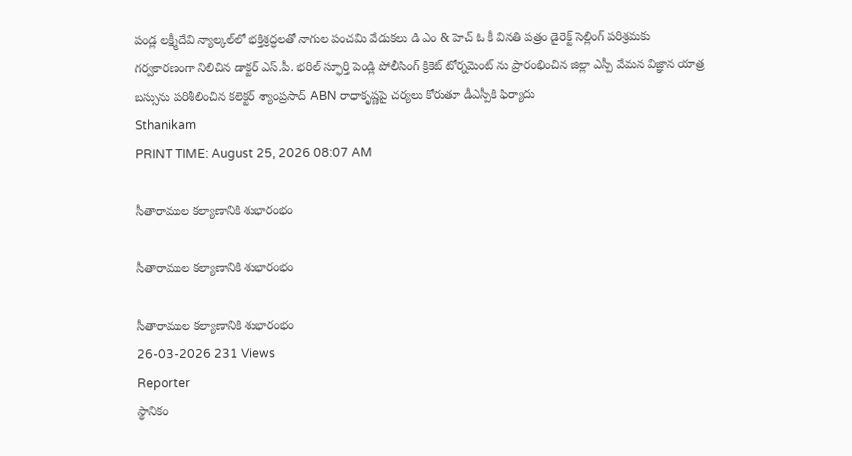పండ్ల లక్ష్మీదేవి న్యాల్కల్‌లో భక్తిశ్రద్ధలతో నాగుల పంచమి వేడుకలు డి ఎం & హెచ్ ఓ కీ వినతి పత్రం డైరెక్ట్ సెల్లింగ్ పరిశ్రమకు గర్వకారణంగా నిలిచిన డాక్టర్ ఎస్.పీ. భరిల్ స్ఫూర్తి పెండ్లి పోలీసింగ్ క్రికెట్ టోర్నమెంట్ ను ప్రారంభించిన జిల్లా ఎస్పీ వేమన విజ్ఞాన యాత్ర బస్సును పరిశీలించిన కలెక్టర్ శ్యాంప్రసాద్ ABN రాధాకృష్ణపై చర్యలు కోరుతూ డీఎస్పీకి ఫిర్యాదు
Sthanikam
PRINT TIME: August 25, 2026 08:07 AM

సీతారాముల కల్యాణానికి శుభారంభం

సీతారాముల కల్యాణానికి శుభారంభం

సీతారాముల కల్యాణానికి శుభారంభం
26-03-2026 231 Views
Reporter
స్థానికం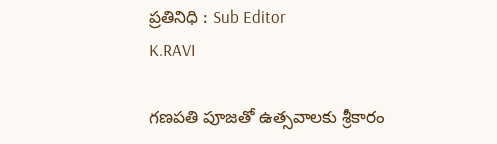ప్రతినిధి : Sub Editor
K.RAVI

గణపతి పూజతో ఉత్సవాలకు శ్రీకారం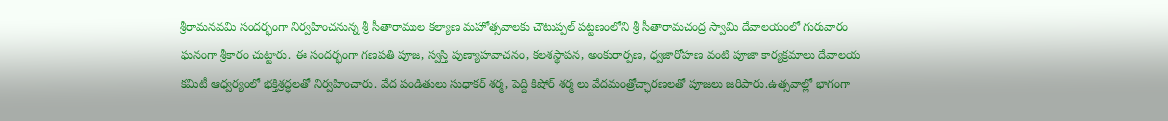శ్రీరామనవమి సందర్భంగా నిర్వహించనున్న శ్రీ సీతారాముల కల్యాణ మహోత్సవాలకు చౌటుప్పల్ పట్టణంలోని శ్రీ సీతారామచంద్ర స్వామి దేవాలయంలో గురువారం ఘనంగా శ్రీకారం చుట్టారు. ఈ సందర్భంగా గణపతి పూజ, స్వస్తి పుణ్యాహవాచనం, కలశస్థాపన, అంకురార్పణ, ధ్వజారోహణ వంటి పూజా కార్యక్రమాలు దేవాలయ కమిటీ ఆధ్వర్యంలో భక్తిశ్రద్ధలతో నిర్వహించారు. వేద పండితులు సుధాకర్ శర్మ, పెద్ది కిషోర్ శర్మ లు వేదమంత్రోచ్ఛారణలతో పూజలు జరిపారు.ఉత్సవాల్లో భాగంగా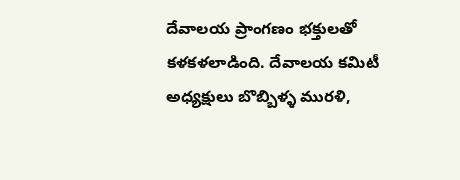దేవాలయ ప్రాంగణం భక్తులతో కళకళలాడింది. దేవాలయ కమిటీ అధ్యక్షులు బొబ్బిళ్ళ మురళి,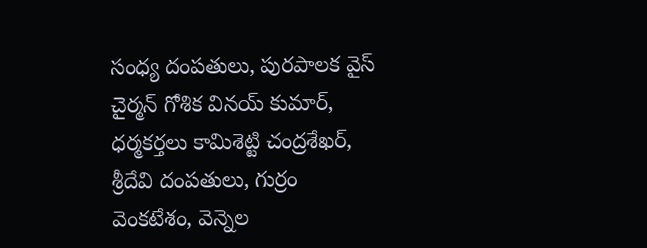సంధ్య దంపతులు, పురపాలక వైస్ చైర్మన్ గోశిక వినయ్ కుమార్, ధర్మకర్తలు కామిశెట్టి చంద్రశేఖర్, శ్రీదేవి దంపతులు, గుర్రం వెంకటేశం, వెన్నెల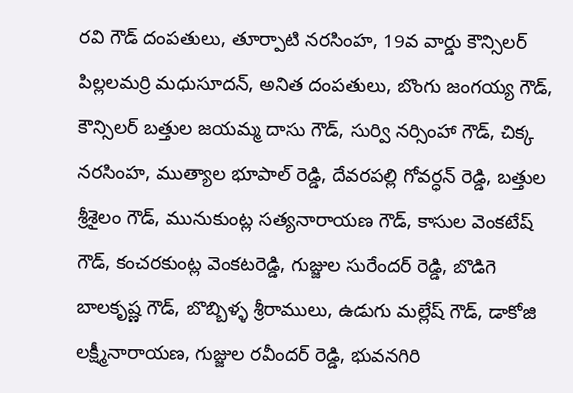రవి గౌడ్ దంపతులు, తూర్పాటి నరసింహ, 19వ వార్డు కౌన్సిలర్ పిల్లలమర్రి మధుసూదన్, అనిత దంపతులు, బొంగు జంగయ్య గౌడ్, కౌన్సిలర్ బత్తుల జయమ్మ దాసు గౌడ్, సుర్వి నర్సింహా గౌడ్, చిక్క నరసింహ, ముత్యాల భూపాల్ రెడ్డి, దేవరపల్లి గోవర్ధన్ రెడ్డి, బత్తుల శ్రీశైలం గౌడ్, మునుకుంట్ల సత్యనారాయణ గౌడ్, కాసుల వెంకటేష్ గౌడ్, కంచరకుంట్ల వెంకటరెడ్డి, గుజ్జుల సురేందర్ రెడ్డి, బొడిగె బాలకృష్ణ గౌడ్, బొబ్బిళ్ళ శ్రీరాములు, ఉడుగు మల్లేష్ గౌడ్, డాకోజి లక్ష్మీనారాయణ, గుజ్జుల రవీందర్ రెడ్డి, భువనగిరి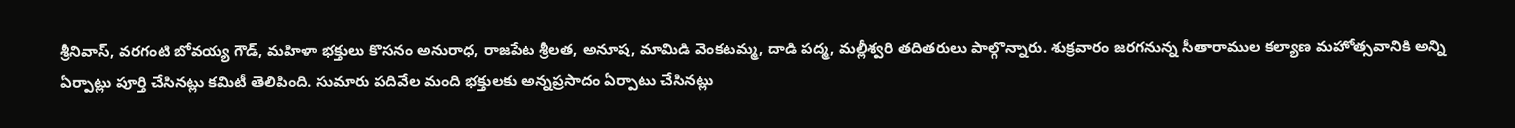శ్రీనివాస్, వరగంటి బోవయ్య గౌడ్, మహిళా భక్తులు కొసనం అనురాధ, రాజపేట శ్రీలత, అనూష, మామిడి వెంకటమ్మ, దాడి పద్మ, మల్లీశ్వరి తదితరులు పాల్గొన్నారు. శుక్రవారం జరగనున్న సీతారాముల కల్యాణ మహోత్సవానికి అన్ని ఏర్పాట్లు పూర్తి చేసినట్లు కమిటీ తెలిపింది. సుమారు పదివేల మంది భక్తులకు అన్నప్రసాదం ఏర్పాటు చేసినట్లు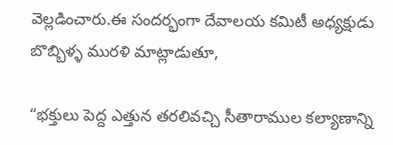వెల్లడించారు.ఈ సందర్భంగా దేవాలయ కమిటీ అధ్యక్షుడు బొబ్బిళ్ళ మురళి మాట్లాడుతూ,

“భక్తులు పెద్ద ఎత్తున తరలివచ్చి సీతారాముల కల్యాణాన్ని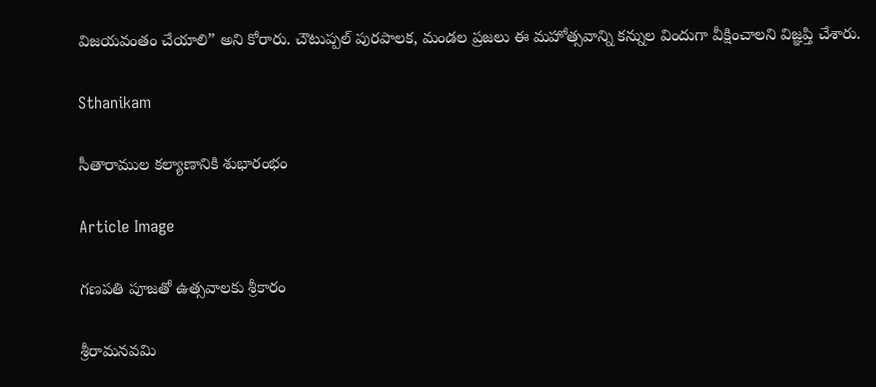విజయవంతం చేయాలి” అని కోరారు. చౌటుప్పల్ పురపాలక, మండల ప్రజలు ఈ మహోత్సవాన్ని కన్నుల విందుగా వీక్షించాలని విజ్ఞప్తి చేశారు.

Sthanikam

సీతారాముల కల్యాణానికి శుభారంభం

Article Image

గణపతి పూజతో ఉత్సవాలకు శ్రీకారం

శ్రీరామనవమి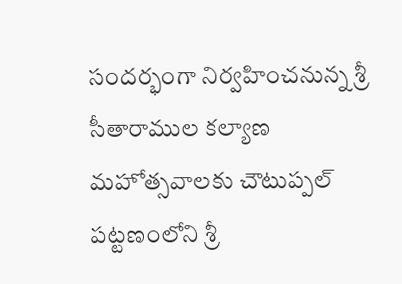సందర్భంగా నిర్వహించనున్న శ్రీ సీతారాముల కల్యాణ మహోత్సవాలకు చౌటుప్పల్ పట్టణంలోని శ్రీ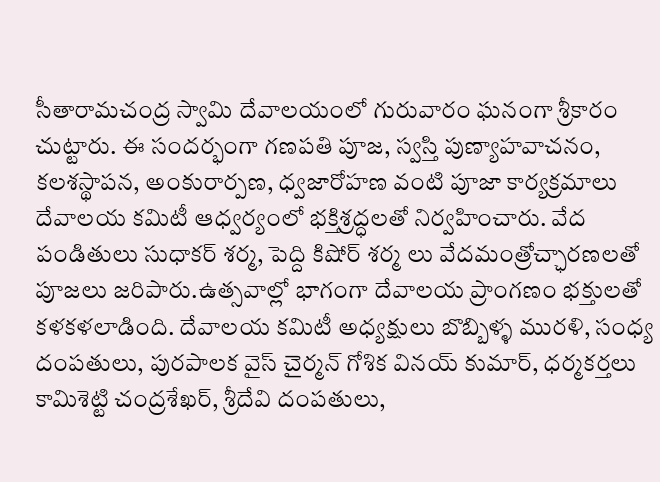సీతారామచంద్ర స్వామి దేవాలయంలో గురువారం ఘనంగా శ్రీకారం చుట్టారు. ఈ సందర్భంగా గణపతి పూజ, స్వస్తి పుణ్యాహవాచనం, కలశస్థాపన, అంకురార్పణ, ధ్వజారోహణ వంటి పూజా కార్యక్రమాలు దేవాలయ కమిటీ ఆధ్వర్యంలో భక్తిశ్రద్ధలతో నిర్వహించారు. వేద పండితులు సుధాకర్ శర్మ, పెద్ది కిషోర్ శర్మ లు వేదమంత్రోచ్ఛారణలతో పూజలు జరిపారు.ఉత్సవాల్లో భాగంగా దేవాలయ ప్రాంగణం భక్తులతో కళకళలాడింది. దేవాలయ కమిటీ అధ్యక్షులు బొబ్బిళ్ళ మురళి, సంధ్య దంపతులు, పురపాలక వైస్ చైర్మన్ గోశిక వినయ్ కుమార్, ధర్మకర్తలు కామిశెట్టి చంద్రశేఖర్, శ్రీదేవి దంపతులు,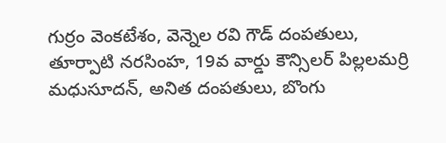గుర్రం వెంకటేశం, వెన్నెల రవి గౌడ్ దంపతులు, తూర్పాటి నరసింహ, 19వ వార్డు కౌన్సిలర్ పిల్లలమర్రి మధుసూదన్, అనిత దంపతులు, బొంగు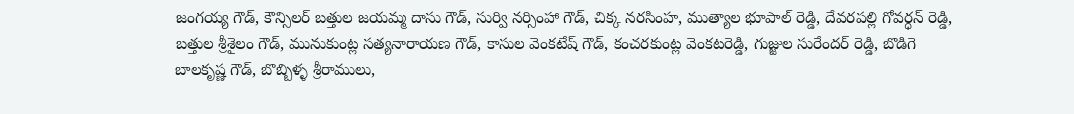జంగయ్య గౌడ్, కౌన్సిలర్ బత్తుల జయమ్మ దాసు గౌడ్, సుర్వి నర్సింహా గౌడ్, చిక్క నరసింహ, ముత్యాల భూపాల్ రెడ్డి, దేవరపల్లి గోవర్ధన్ రెడ్డి, బత్తుల శ్రీశైలం గౌడ్, మునుకుంట్ల సత్యనారాయణ గౌడ్, కాసుల వెంకటేష్ గౌడ్, కంచరకుంట్ల వెంకటరెడ్డి, గుజ్జుల సురేందర్ రెడ్డి, బొడిగె బాలకృష్ణ గౌడ్, బొబ్బిళ్ళ శ్రీరాములు,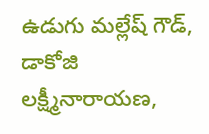ఉడుగు మల్లేష్ గౌడ్, డాకోజి లక్ష్మీనారాయణ,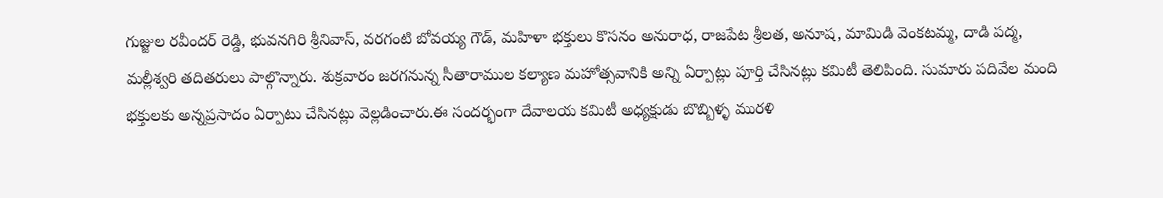గుజ్జుల రవీందర్ రెడ్డి, భువనగిరి శ్రీనివాస్, వరగంటి బోవయ్య గౌడ్, మహిళా భక్తులు కొసనం అనురాధ, రాజపేట శ్రీలత, అనూష, మామిడి వెంకటమ్మ, దాడి పద్మ, మల్లీశ్వరి తదితరులు పాల్గొన్నారు. శుక్రవారం జరగనున్న సీతారాముల కల్యాణ మహోత్సవానికి అన్ని ఏర్పాట్లు పూర్తి చేసినట్లు కమిటీ తెలిపింది. సుమారు పదివేల మంది భక్తులకు అన్నప్రసాదం ఏర్పాటు చేసినట్లు వెల్లడించారు.ఈ సందర్భంగా దేవాలయ కమిటీ అధ్యక్షుడు బొబ్బిళ్ళ మురళి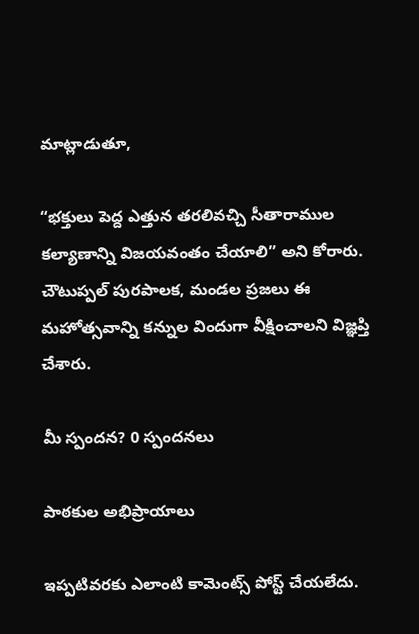మాట్లాడుతూ,

“భక్తులు పెద్ద ఎత్తున తరలివచ్చి సీతారాముల కల్యాణాన్ని విజయవంతం చేయాలి” అని కోరారు. చౌటుప్పల్ పురపాలక, మండల ప్రజలు ఈ మహోత్సవాన్ని కన్నుల విందుగా వీక్షించాలని విజ్ఞప్తి చేశారు.

మీ స్పందన? 0 స్పందనలు

పాఠకుల అభిప్రాయాలు

ఇప్పటివరకు ఎలాంటి కామెంట్స్ పోస్ట్ చేయలేదు.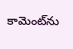కామెంట్‌ను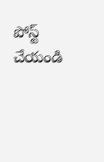పోస్ట్ చేయండి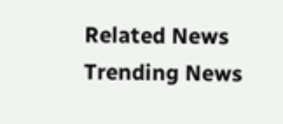Related News
Trending News